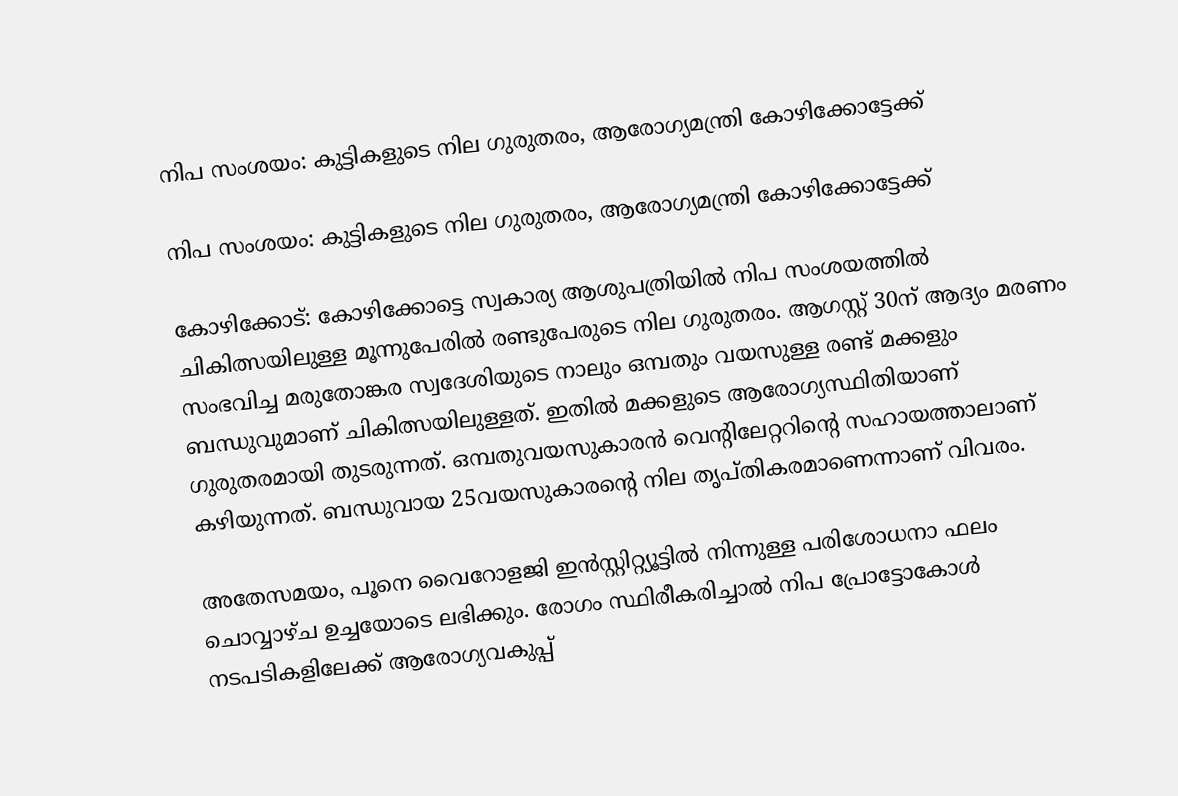നിപ സംശയം: കുട്ടികളുടെ നില ഗുരുതരം, ആരോഗ്യമന്ത്രി കോഴിക്കോട്ടേക്ക്

നിപ സംശയം: കുട്ടികളുടെ നില ഗുരുതരം, ആരോഗ്യമന്ത്രി കോഴിക്കോട്ടേക്ക്

കോഴിക്കോട്: കോഴിക്കോട്ടെ സ്വകാര്യ ആശുപത്രിയിൽ നിപ സംശയത്തിൽ ചികിത്സയിലുള്ള മൂന്നുപേരിൽ രണ്ടുപേരുടെ നില ഗുരുതരം. ആഗസ്റ്റ് 30ന് ആദ്യം മരണം സംഭവിച്ച മരുതോങ്കര സ്വദേശിയുടെ നാലും ഒമ്പതും വയസുള്ള രണ്ട് മക്കളും ബന്ധുവുമാണ് ചികിത്സയിലുള്ളത്. ഇതിൽ മക്കളുടെ ആരോഗ്യസ്ഥിതിയാണ് ഗുരുതരമായി തുടരുന്നത്. ഒമ്പതുവയസുകാരൻ വെന്റിലേറ്ററിന്‍റെ സഹായത്താലാണ് കഴിയുന്നത്. ബന്ധുവായ 25വയസുകാരന്റെ നില തൃപ്തികരമാണെന്നാണ് വിവരം.

അതേസമയം, പൂനെ വൈറോളജി ഇൻസ്റ്റിറ്റ്യൂട്ടിൽ നിന്നുള്ള പരിശോധനാ ഫലം ചൊവ്വാഴ്ച ഉച്ചയോടെ ലഭിക്കും. രോഗം സ്ഥിരീകരിച്ചാൽ നിപ പ്രോട്ടോകോൾ നടപടികളിലേക്ക് ആരോഗ്യവകുപ്പ്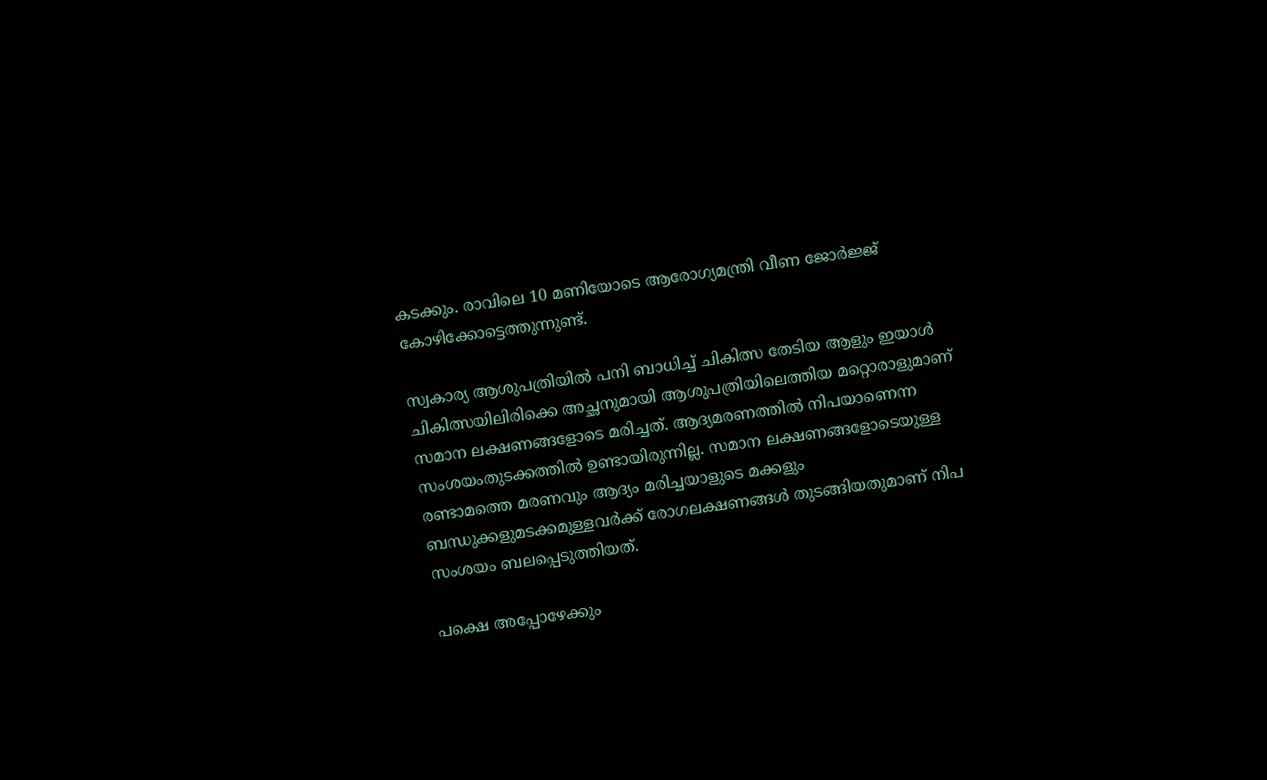കടക്കും. രാവിലെ 10 മണിയോടെ ആരോഗ്യമന്ത്രി വീണ ജോർജ്ജ് കോഴിക്കോട്ടെത്തുന്നുണ്ട്.

സ്വകാര്യ ആശുപത്രിയിൽ പനി ബാധിച്ച് ചികിത്സ തേടിയ ആളും ഇയാൾ ചികിത്സയിലിരിക്കെ അച്ഛനുമായി ആശുപത്രിയിലെത്തിയ മറ്റൊരാളുമാണ് സമാന ലക്ഷണങ്ങളോടെ മരിച്ചത്. ആദ്യമരണത്തിൽ നിപയാണെന്ന സംശയംതുടക്കത്തിൽ ഉണ്ടായിരുന്നില്ല. സമാന ലക്ഷണങ്ങളോടെയുള്ള രണ്ടാമത്തെ മരണവും ആദ്യം മരിച്ചയാളുടെ മക്കളും ബന്ധുക്കളുമടക്കമുള്ളവർക്ക് രോഗലക്ഷണങ്ങൾ തുടങ്ങിയതുമാണ് നിപ സംശയം ബലപ്പെടുത്തിയത്.

പക്ഷെ അപ്പോഴേക്കും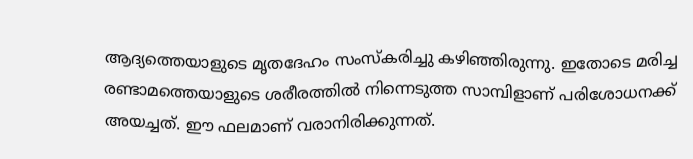ആദ്യത്തെയാളുടെ മൃതദേഹം സംസ്കരിച്ചു കഴിഞ്ഞിരുന്നു. ഇതോടെ മരിച്ച രണ്ടാമത്തെയാളുടെ ശരീരത്തിൽ നിന്നെടുത്ത സാമ്പിളാണ് പരിശോധനക്ക് അയച്ചത്. ഈ ഫലമാണ് വരാനിരിക്കുന്നത്.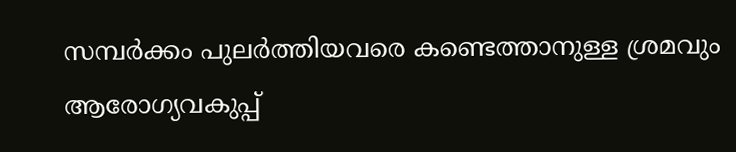സമ്പർക്കം പുലർത്തിയവരെ കണ്ടെത്താനുള്ള ശ്രമവും ആരോഗ്യവകുപ്പ്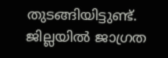തുടങ്ങിയിട്ടുണ്ട്. ജില്ലയിൽ ജാഗ്രത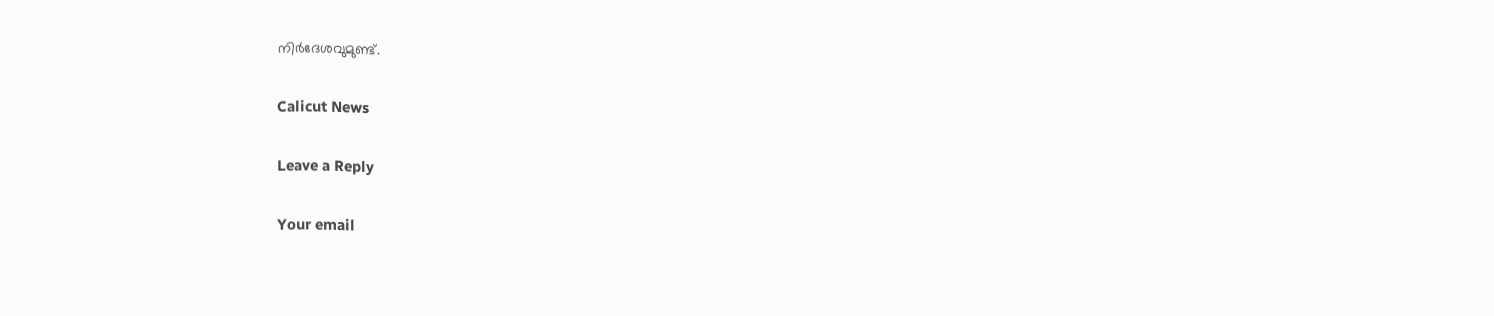നിർദേശവുമുണ്ട്.

Calicut News

Leave a Reply

Your email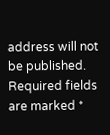address will not be published. Required fields are marked *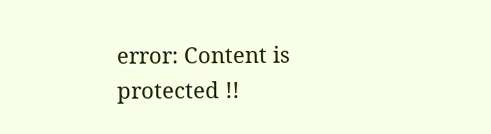error: Content is protected !!